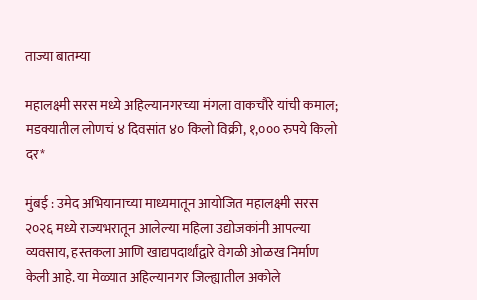ताज्या बातम्या

महालक्ष्मी सरस मध्ये अहिल्यानगरच्या मंगला वाकचौरे यांची कमाल; मडक्यातील लोणचं ४ दिवसांत ४० किलो विक्री, १,००० रुपये किलो दर*

मुंबई : उमेद अभियानाच्या माध्यमातून आयोजित महालक्ष्मी सरस २०२६ मध्ये राज्यभरातून आलेल्या महिला उद्योजकांनी आपल्या व्यवसाय, हस्तकला आणि खाद्यपदार्थांद्वारे वेगळी ओळख निर्माण केली आहे. या मेळ्यात अहिल्यानगर जिल्ह्यातील अकोले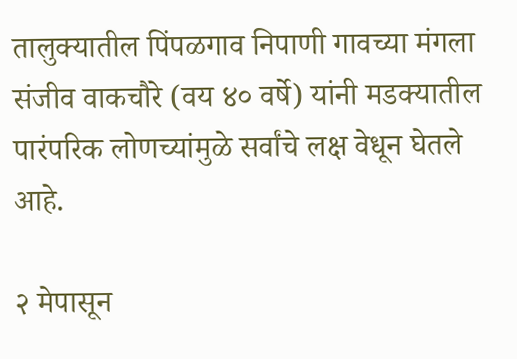तालुक्यातील पिंपळगाव निपाणी गावच्या मंगला संजीव वाकचौरे (वय ४० वर्षे) यांनी मडक्यातील पारंपरिक लोणच्यांमुळे सर्वांचे लक्ष वेधून घेतले आहे.

२ मेपासून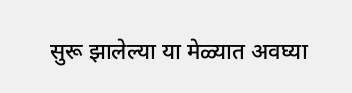सुरू झालेल्या या मेळ्यात अवघ्या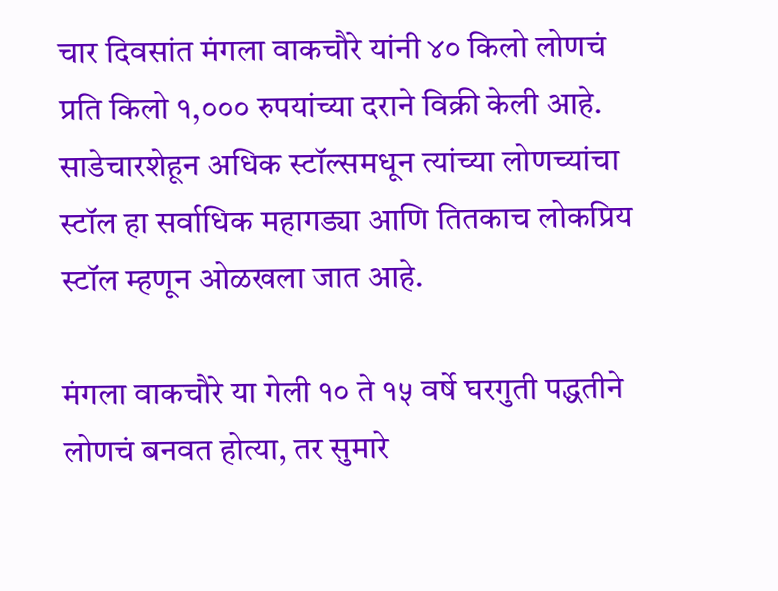चार दिवसांत मंगला वाकचौरे यांनी ४० किलो लोणचं प्रति किलो १,००० रुपयांच्या दराने विक्री केली आहे. साडेचारशेहून अधिक स्टॉल्समधून त्यांच्या लोणच्यांचा स्टॉल हा सर्वाधिक महागड्या आणि तितकाच लोकप्रिय स्टॉल म्हणून ओळखला जात आहे.

मंगला वाकचौरे या गेली १० ते १५ वर्षे घरगुती पद्धतीने लोणचं बनवत होत्या, तर सुमारे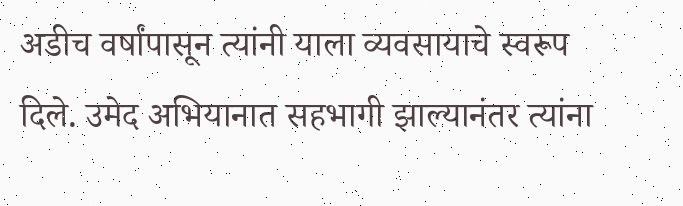अडीच वर्षांपासून त्यांनी याला व्यवसायाचे स्वरूप दिले. उमेद अभियानात सहभागी झाल्यानंतर त्यांना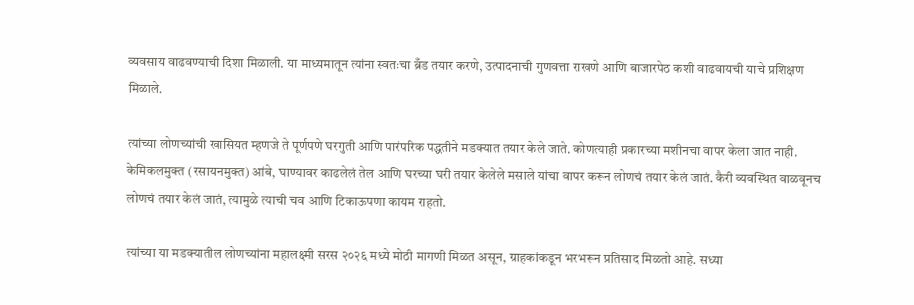व्यवसाय वाढवण्याची दिशा मिळाली. या माध्यमातून त्यांना स्वतःचा ब्रँड तयार करणे, उत्पादनाची गुणवत्ता राखणे आणि बाजारपेठ कशी वाढवायची याचे प्रशिक्षण मिळाले.

त्यांच्या लोणच्यांची खासियत म्हणजे ते पूर्णपणे घरगुती आणि पारंपरिक पद्धतीने मडक्यात तयार केले जाते. कोणत्याही प्रकारच्या मशीनचा वापर केला जात नाही. केमिकलमुक्त (रसायनमुक्त) आंबे, घाण्यावर काढलेलं तेल आणि घरच्या घरी तयार केलेले मसाले यांचा वापर करून लोणचं तयार केलं जातं. कैरी व्यवस्थित वाळवूनच लोणचं तयार केलं जातं, त्यामुळे त्याची चव आणि टिकाऊपणा कायम राहतो.

त्यांच्या या मडक्यातील लोणच्यांना महालक्ष्मी सरस २०२६ मध्ये मोठी मागणी मिळत असून, ग्राहकांकडून भरभरून प्रतिसाद मिळतो आहे. सध्या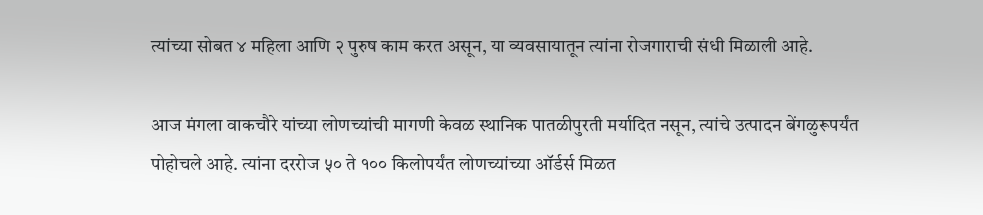त्यांच्या सोबत ४ महिला आणि २ पुरुष काम करत असून, या व्यवसायातून त्यांना रोजगाराची संधी मिळाली आहे.

आज मंगला वाकचौरे यांच्या लोणच्यांची मागणी केवळ स्थानिक पातळीपुरती मर्यादित नसून, त्यांचे उत्पादन बेंगळुरूपर्यंत पोहोचले आहे. त्यांना दररोज ५० ते १०० किलोपर्यंत लोणच्यांच्या ऑर्डर्स मिळत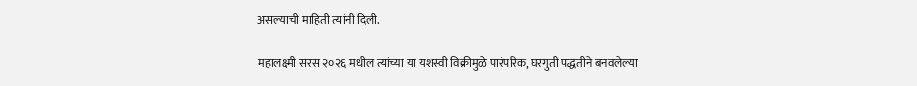असल्याची माहिती त्यांनी दिली.

महालक्ष्मी सरस २०२६ मधील त्यांच्या या यशस्वी विक्रीमुळे पारंपरिक, घरगुती पद्धतीने बनवलेल्या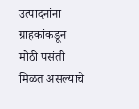उत्पादनांना ग्राहकांकडून मोठी पसंती मिळत असल्याचे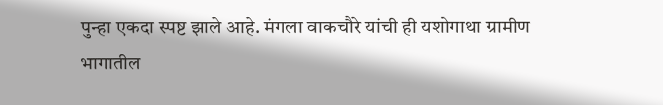पुन्हा एकदा स्पष्ट झाले आहे. मंगला वाकचौरे यांची ही यशोगाथा ग्रामीण भागातील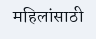महिलांसाठी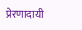प्रेरणादायी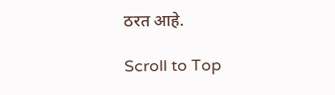ठरत आहे.

Scroll to Top